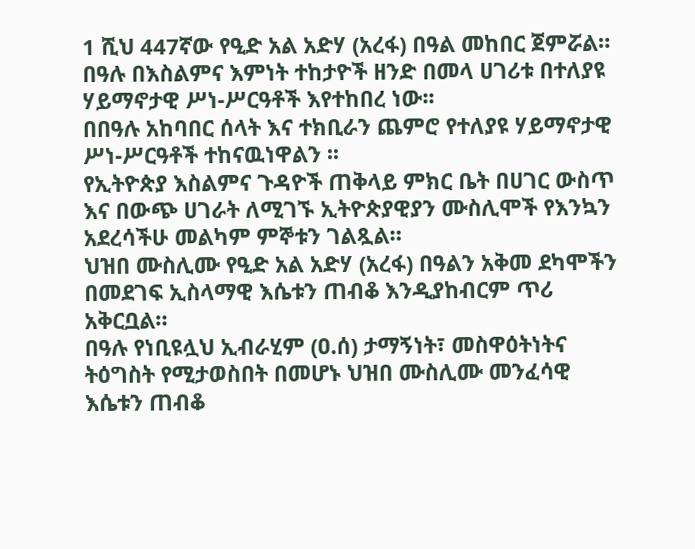1 ሺህ 447ኛው የዒድ አል አድሃ (አረፋ) በዓል መከበር ጀምሯል። በዓሉ በእስልምና እምነት ተከታዮች ዘንድ በመላ ሀገሪቱ በተለያዩ ሃይማኖታዊ ሥነ-ሥርዓቶች እየተከበረ ነው፡፡
በበዓሉ አከባበር ሰላት እና ተክቢራን ጨምሮ የተለያዩ ሃይማኖታዊ ሥነ-ሥርዓቶች ተከናዉነዋልን ፡፡
የኢትዮጵያ እስልምና ጉዳዮች ጠቅላይ ምክር ቤት በሀገር ውስጥ እና በውጭ ሀገራት ለሚገኙ ኢትዮጵያዊያን ሙስሊሞች የእንኳን አደረሳችሁ መልካም ምኞቱን ገልጿል።
ህዝበ ሙስሊሙ የዒድ አል አድሃ (አረፋ) በዓልን አቅመ ደካሞችን በመደገፍ ኢስላማዊ እሴቱን ጠብቆ እንዲያከብርም ጥሪ አቅርቧል።
በዓሉ የነቢዩሏህ ኢብራሂም (ዐ.ሰ) ታማኝነት፣ መስዋዕትነትና ትዕግስት የሚታወስበት በመሆኑ ህዝበ ሙስሊሙ መንፈሳዊ እሴቱን ጠብቆ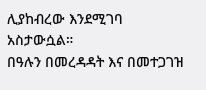ሊያከብረው እንደሚገባ አስታውሷል።
በዓሉን በመረዳዳት እና በመተጋገዝ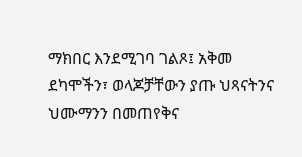ማክበር እንደሚገባ ገልጾ፤ አቅመ ደካሞችን፣ ወላጆቻቸውን ያጡ ህጻናትንና ህሙማንን በመጠየቅና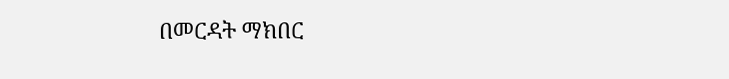በመርዳት ማክበር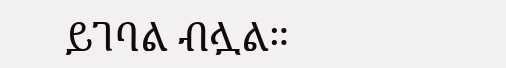ይገባል ብሏል።